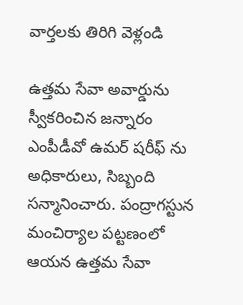వార్తలకు తిరిగి వెళ్లండి

ఉత్తమ సేవా అవార్డును స్వీకరించిన జన్నారం ఎంపీడీవో ఉమర్ షరీఫ్ ను అధికారులు, సిబ్బంది సన్మానించారు. పంద్రాగస్టున మంచిర్యాల పట్టణంలో ఆయన ఉత్తమ సేవా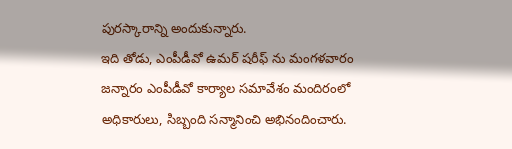పురస్కారాన్ని అందుకున్నారు.
ఇది తోడు, ఎంపీడీవో ఉమర్ షరీఫ్ ను మంగళవారం జన్నారం ఎంపీడీవో కార్యాల సమావేశం మందిరంలో అధికారులు, సిబ్బంది సన్మానించి అభినందించారు.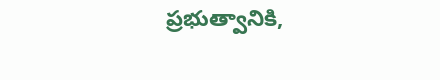ప్రభుత్వానికి,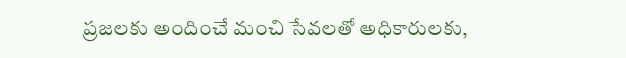ప్రజలకు అందించే మంచి సేవలతో అధికారులకు,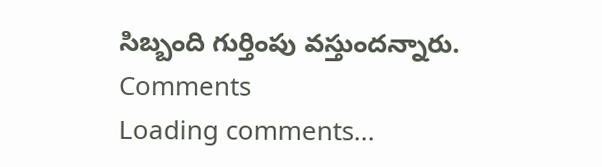సిబ్బంది గుర్తింపు వస్తుందన్నారు.
Comments
Loading comments...